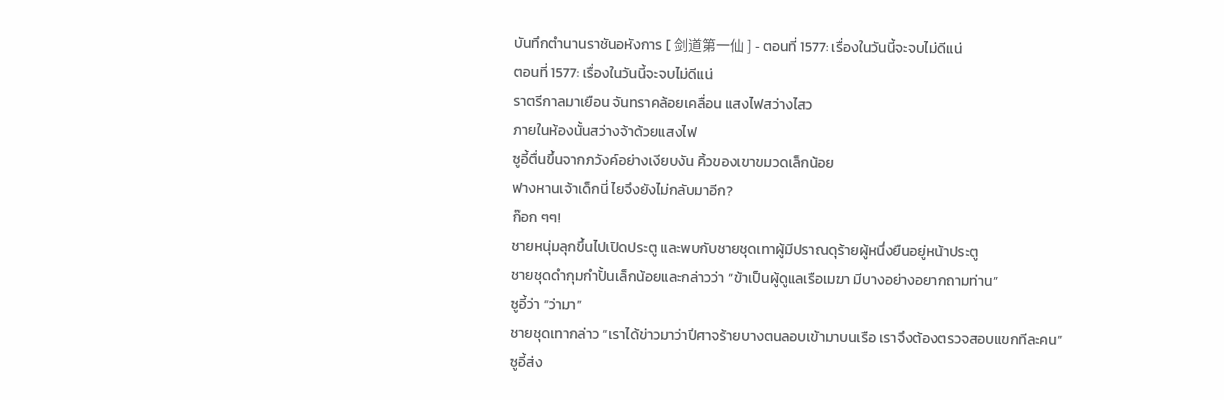บันทึกตำนานราชันอหังการ [ 剑道第一仙 ] - ตอนที่ 1577: เรื่องในวันนี้จะจบไม่ดีแน่
ตอนที่ 1577: เรื่องในวันนี้จะจบไม่ดีแน่
ราตรีกาลมาเยือน จันทราคล้อยเคลื่อน แสงไฟสว่างไสว
ภายในห้องนั้นสว่างจ้าด้วยแสงไฟ
ซูอี้ตื่นขึ้นจากภวังค์อย่างเงียบงัน คิ้วของเขาขมวดเล็กน้อย
ฟางหานเจ้าเด็กนี่ ไยจึงยังไม่กลับมาอีก?
ก๊อก ๆๆ!
ชายหนุ่มลุกขึ้นไปเปิดประตู และพบกับชายชุดเทาผู้มีปราณดุร้ายผู้หนึ่งยืนอยู่หน้าประตู
ชายชุดดำกุมกำปั้นเล็กน้อยและกล่าวว่า “ข้าเป็นผู้ดูแลเรือเมฆา มีบางอย่างอยากถามท่าน”
ซูอี้ว่า “ว่ามา”
ชายชุดเทากล่าว “เราได้ข่าวมาว่าปีศาจร้ายบางตนลอบเข้ามาบนเรือ เราจึงต้องตรวจสอบแขกทีละคน”
ซูอี้ส่ง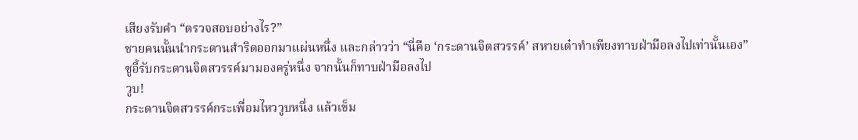เสียงรับคำ “ตรวจสอบอย่างไร?”
ชายคนนั้นนำกระดานสำริดออกมาแผ่นหนึ่ง และกล่าวว่า “นี่คือ ‘กระดานจิตสวรรค์’ สหายเต๋าทำเพียงทาบฝ่ามือลงไปเท่านั้นเอง”
ซูอี้รับกระดานจิตสวรรค์มามองครู่หนึ่ง จากนั้นก็ทาบฝ่ามือลงไป
วูบ!
กระดานจิตสวรรค์กระเพื่อมไหววูบหนึ่ง แล้วเข็ม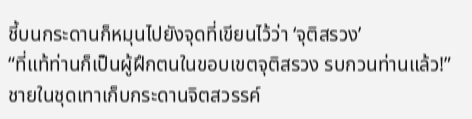ชี้บนกระดานก็หมุนไปยังจุดที่เขียนไว้ว่า ‘จุติสรวง’
“ที่แท้ท่านก็เป็นผู้ฝึกตนในขอบเขตจุติสรวง รบกวนท่านแล้ว!”
ชายในชุดเทาเก็บกระดานจิตสวรรค์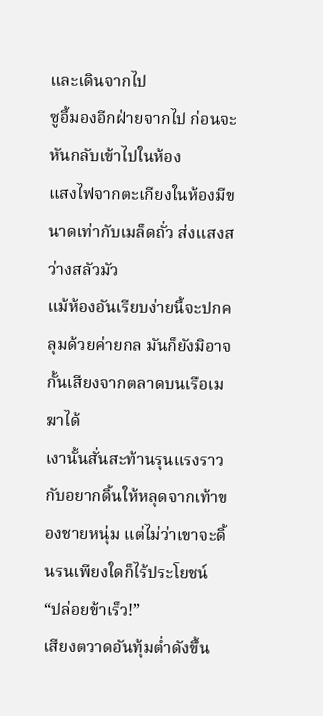และเดินจากไป
ซูอี้มองอีกฝ่ายจากไป ก่อนจะหันกลับเข้าไปในห้อง
แสงไฟจากตะเกียงในห้องมีขนาดเท่ากับเมล็ดถั่ว ส่งแสงสว่างสลัวมัว
แม้ห้องอันเรียบง่ายนี้จะปกคลุมด้วยค่ายกล มันก็ยังมิอาจกั้นเสียงจากตลาดบนเรือเมฆาได้
เงานั้นสั่นสะท้านรุนแรงราวกับอยากดิ้นให้หลุดจากเท้าของชายหนุ่ม แต่ไม่ว่าเขาจะดิ้นรนเพียงใดก็ไร้ประโยชน์
“ปล่อยข้าเร็ว!”
เสียงตวาดอันทุ้มต่ำดังขึ้น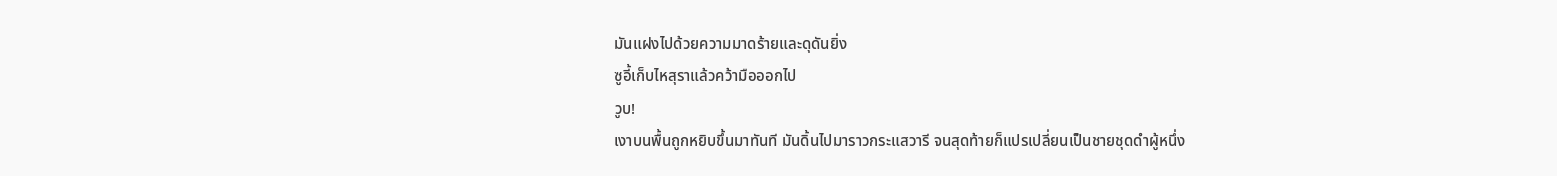มันแฝงไปด้วยความมาดร้ายและดุดันยิ่ง
ซูอี้เก็บไหสุราแล้วคว้ามือออกไป
วูบ!
เงาบนพื้นถูกหยิบขึ้นมาทันที มันดิ้นไปมาราวกระแสวารี จนสุดท้ายก็แปรเปลี่ยนเป็นชายชุดดำผู้หนึ่ง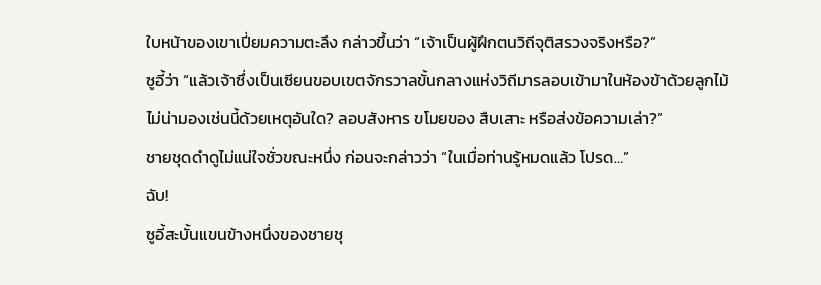ใบหน้าของเขาเปี่ยมความตะลึง กล่าวขึ้นว่า “เจ้าเป็นผู้ฝึกตนวิถีจุติสรวงจริงหรือ?”
ซูอี้ว่า “แล้วเจ้าซึ่งเป็นเซียนขอบเขตจักรวาลขั้นกลางแห่งวิถีมารลอบเข้ามาในห้องข้าด้วยลูกไม้ไม่น่ามองเช่นนี้ด้วยเหตุอันใด? ลอบสังหาร ขโมยของ สืบเสาะ หรือส่งข้อความเล่า?”
ชายชุดดำดูไม่แน่ใจชั่วขณะหนึ่ง ก่อนจะกล่าวว่า “ในเมื่อท่านรู้หมดแล้ว โปรด…”
ฉับ!
ซูอี้สะบั้นแขนข้างหนึ่งของชายชุ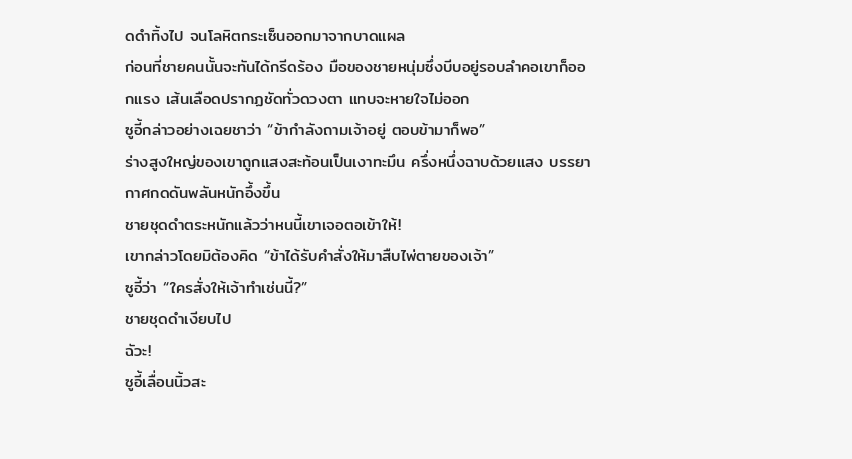ดดำทิ้งไป จนโลหิตกระเซ็นออกมาจากบาดแผล
ก่อนที่ชายคนนั้นจะทันได้กรีดร้อง มือของชายหนุ่มซึ่งบีบอยู่รอบลำคอเขาก็ออกแรง เส้นเลือดปรากฏชัดทั่วดวงตา แทบจะหายใจไม่ออก
ซูอี้กล่าวอย่างเฉยชาว่า “ข้ากำลังถามเจ้าอยู่ ตอบข้ามาก็พอ”
ร่างสูงใหญ่ของเขาถูกแสงสะท้อนเป็นเงาทะมึน ครึ่งหนึ่งฉาบด้วยแสง บรรยากาศกดดันพลันหนักอึ้งขึ้น
ชายชุดดำตระหนักแล้วว่าหนนี้เขาเจอตอเข้าให้!
เขากล่าวโดยมิต้องคิด “ข้าได้รับคำสั่งให้มาสืบไพ่ตายของเจ้า”
ซูอี้ว่า “ใครสั่งให้เจ้าทำเช่นนี้?”
ชายชุดดำเงียบไป
ฉัวะ!
ซูอี้เลื่อนนิ้วสะ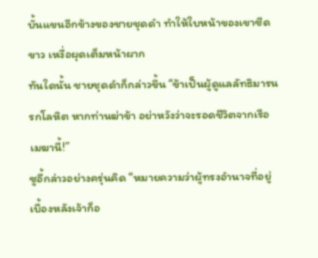บั้นแขนอีกข้างของชายชุดดำ ทำให้ใบหน้าของเขาซีดขาว เหงื่อผุดเต็มหน้าผาก
ทันใดนั้น ชายชุดดำก็กล่าวขึ้น “ข้าเป็นผู้ดูแลลัทธิมารนรกโลหิต หากท่านฆ่าข้า อย่าหวังว่าจะรอดชีวิตจากเรือเมฆานี้!”
ซูอี้กล่าวอย่างครุ่นคิด “หมายความว่าผู้ทรงอำนาจที่อยู่เบื้องหลังเจ้าก็อ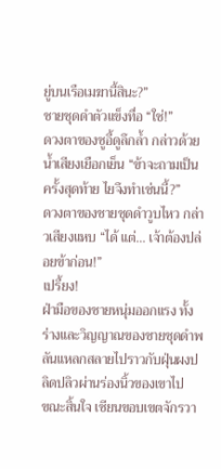ยู่บนเรือเมฆานี้สินะ?”
ชายชุดดำตัวแข็งทื่อ “ใช่!”
ดวงตาของซูอี้ดูลึกล้ำ กล่าวด้วยน้ำเสียงเยือกเย็น “ข้าจะถามเป็นครั้งสุดท้าย ไยจึงทำเช่นนี้?”
ดวงตาของชายชุดดำวูบไหว กล่าวเสียงแหบ “ได้ แต่… เจ้าต้องปล่อยข้าก่อน!”
เปรี้ยง!
ฝ่ามือของชายหนุ่มออกแรง ทั้งร่างและวิญญาณของชายชุดดำพลันแหลกสลายไปราวกับฝุ่นผงปลิดปลิวผ่านร่องนิ้วของเขาไป
ขณะสิ้นใจ เซียนขอบเขตจักรวา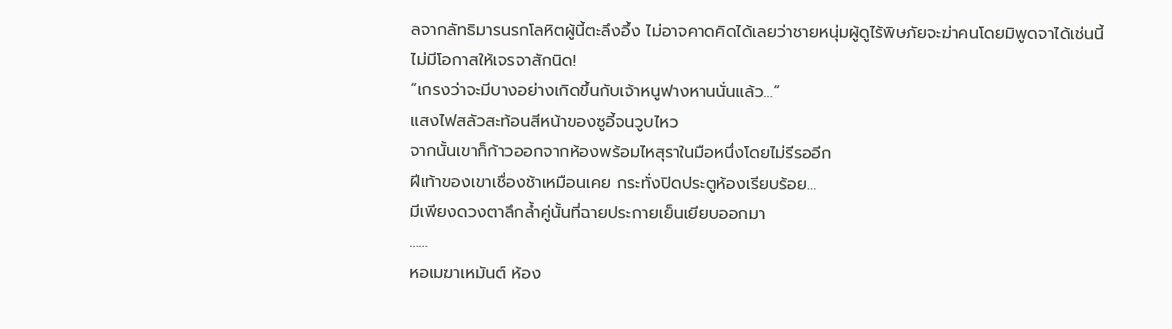ลจากลัทธิมารนรกโลหิตผู้นี้ตะลึงอึ้ง ไม่อาจคาดคิดได้เลยว่าชายหนุ่มผู้ดูไร้พิษภัยจะฆ่าคนโดยมิพูดจาได้เช่นนี้
ไม่มีโอกาสให้เจรจาสักนิด!
“เกรงว่าจะมีบางอย่างเกิดขึ้นกับเจ้าหนูฟางหานนั่นแล้ว…”
แสงไฟสลัวสะท้อนสีหน้าของซูอี้จนวูบไหว
จากนั้นเขาก็ก้าวออกจากห้องพร้อมไหสุราในมือหนึ่งโดยไม่รีรออีก
ฝีเท้าของเขาเชื่องช้าเหมือนเคย กระทั่งปิดประตูห้องเรียบร้อย…
มีเพียงดวงตาลึกล้ำคู่นั้นที่ฉายประกายเย็นเยียบออกมา
……
หอเมฆาเหมันต์ ห้อง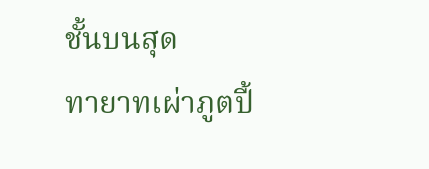ชั้นบนสุด
ทายาทเผ่าภูตปี้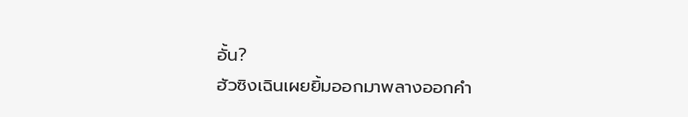อั้น?
ฮัวซิงเฉินเผยยิ้มออกมาพลางออกคำ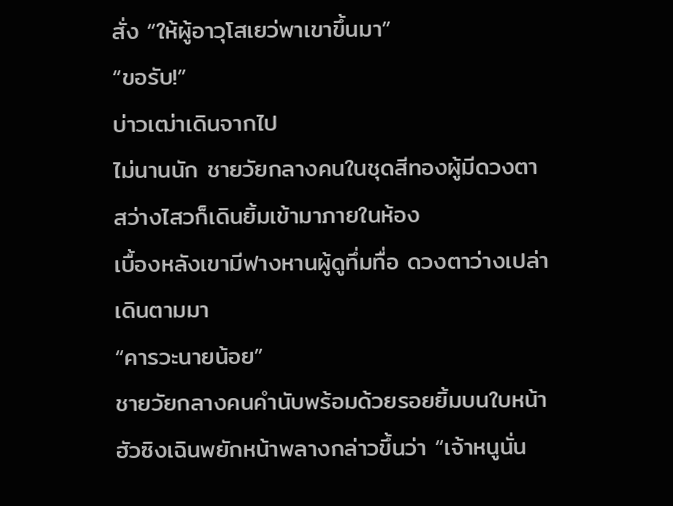สั่ง “ให้ผู้อาวุโสเยว่พาเขาขึ้นมา”
“ขอรับ!”
บ่าวเฒ่าเดินจากไป
ไม่นานนัก ชายวัยกลางคนในชุดสีทองผู้มีดวงตาสว่างไสวก็เดินยิ้มเข้ามาภายในห้อง
เบื้องหลังเขามีฟางหานผู้ดูทึ่มทื่อ ดวงตาว่างเปล่าเดินตามมา
“คารวะนายน้อย”
ชายวัยกลางคนคำนับพร้อมด้วยรอยยิ้มบนใบหน้า
ฮัวซิงเฉินพยักหน้าพลางกล่าวขึ้นว่า “เจ้าหนูนั่น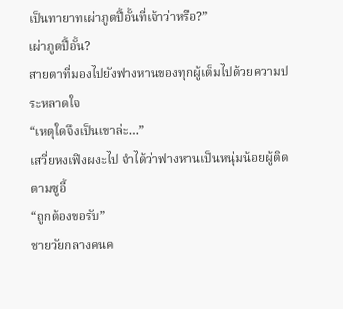เป็นทายาทเผ่าภูตปี้อั้นที่เจ้าว่าหรือ?”
เผ่าภูตปี้อั้น?
สายตาที่มองไปยังฟางหานของทุกผู้เต็มไปด้วยความประหลาดใจ
“เหตุใดจึงเป็นเขาล่ะ…”
เสวี่ยหงเฟิงผงะไป จำได้ว่าฟางหานเป็นหนุ่มน้อยผู้ติดตามซูอี้
“ถูกต้องขอรับ”
ชายวัยกลางคนค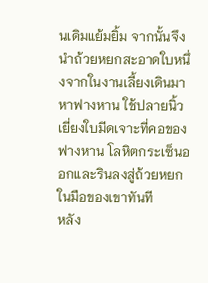นเดิมแย้มยิ้ม จากนั้นจึงนำถ้วยหยกสะอาดใบหนึ่งจากในงานเลี้ยงเดินมาหาฟางหาน ใช้ปลายนิ้วเยี่ยงใบมีดเจาะที่คอของฟางหาน โลหิตกระเซ็นออกและรินลงสู่ถ้วยหยกในมือของเขาทันที
หลัง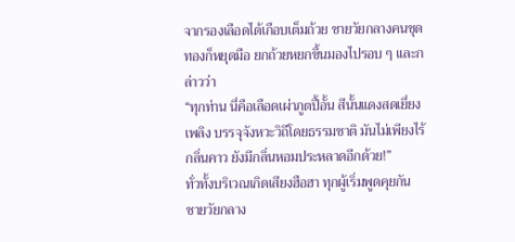จากรองเลือดได้เกือบเต็มถ้วย ชายวัยกลางคนชุดทองก็หยุดมือ ยกถ้วยหยกขึ้นมองไปรอบ ๆ และกล่าวว่า
“ทุกท่าน นี่คือเลือดเผ่าภูตปี้อั้น สีนั้นแดงสดเยี่ยงเพลิง บรรจุจังหวะวิถีโดยธรรมชาติ มันไม่เพียงไร้กลิ่นคาว ยังมีกลิ่นหอมประหลาดอีกด้วย!”
ทั่วทั้งบริเวณเกิดเสียงฮือฮา ทุกผู้เริ่มพูดคุยกัน
ชายวัยกลาง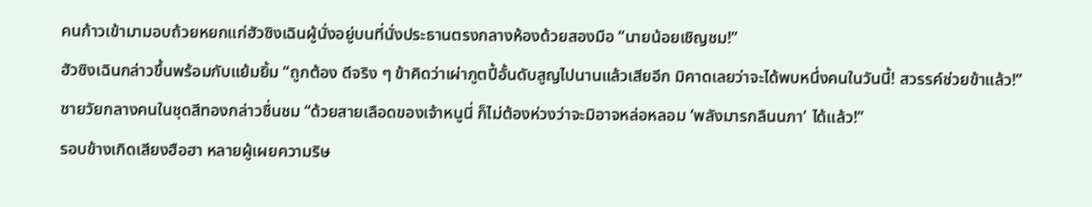คนก้าวเข้ามามอบถ้วยหยกแก่ฮัวซิงเฉินผู้นั่งอยู่บนที่นั่งประธานตรงกลางห้องด้วยสองมือ “นายน้อยเชิญชม!”
ฮัวซิงเฉินกล่าวขึ้นพร้อมกับแย้มยิ้ม “ถูกต้อง ดีจริง ๆ ข้าคิดว่าเผ่าภูตปี้อั้นดับสูญไปนานแล้วเสียอีก มิคาดเลยว่าจะได้พบหนึ่งคนในวันนี้! สวรรค์ช่วยข้าแล้ว!”
ชายวัยกลางคนในชุดสีทองกล่าวชื่นชม “ด้วยสายเลือดของเจ้าหนูนี่ ก็ไม่ต้องห่วงว่าจะมิอาจหล่อหลอม ‘พลังมารกลืนนภา’ ได้แล้ว!”
รอบข้างเกิดเสียงฮือฮา หลายผู้เผยความริษ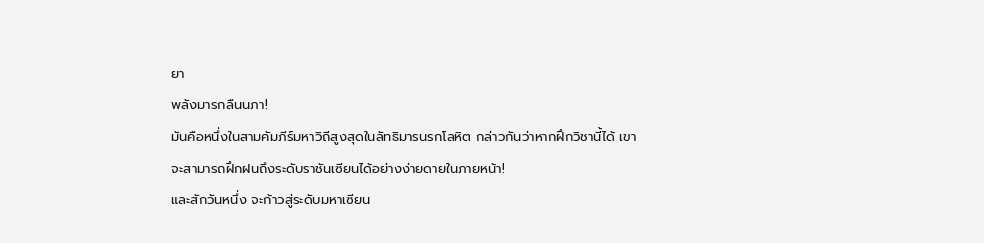ยา
พลังมารกลืนนภา!
มันคือหนึ่งในสามคัมภีร์มหาวิถีสูงสุดในลัทธิมารนรกโลหิต กล่าวกันว่าหากฝึกวิชานี้ได้ เขาจะสามารถฝึกฝนถึงระดับราชันเซียนได้อย่างง่ายดายในภายหน้า!
และสักวันหนึ่ง จะก้าวสู่ระดับมหาเซียน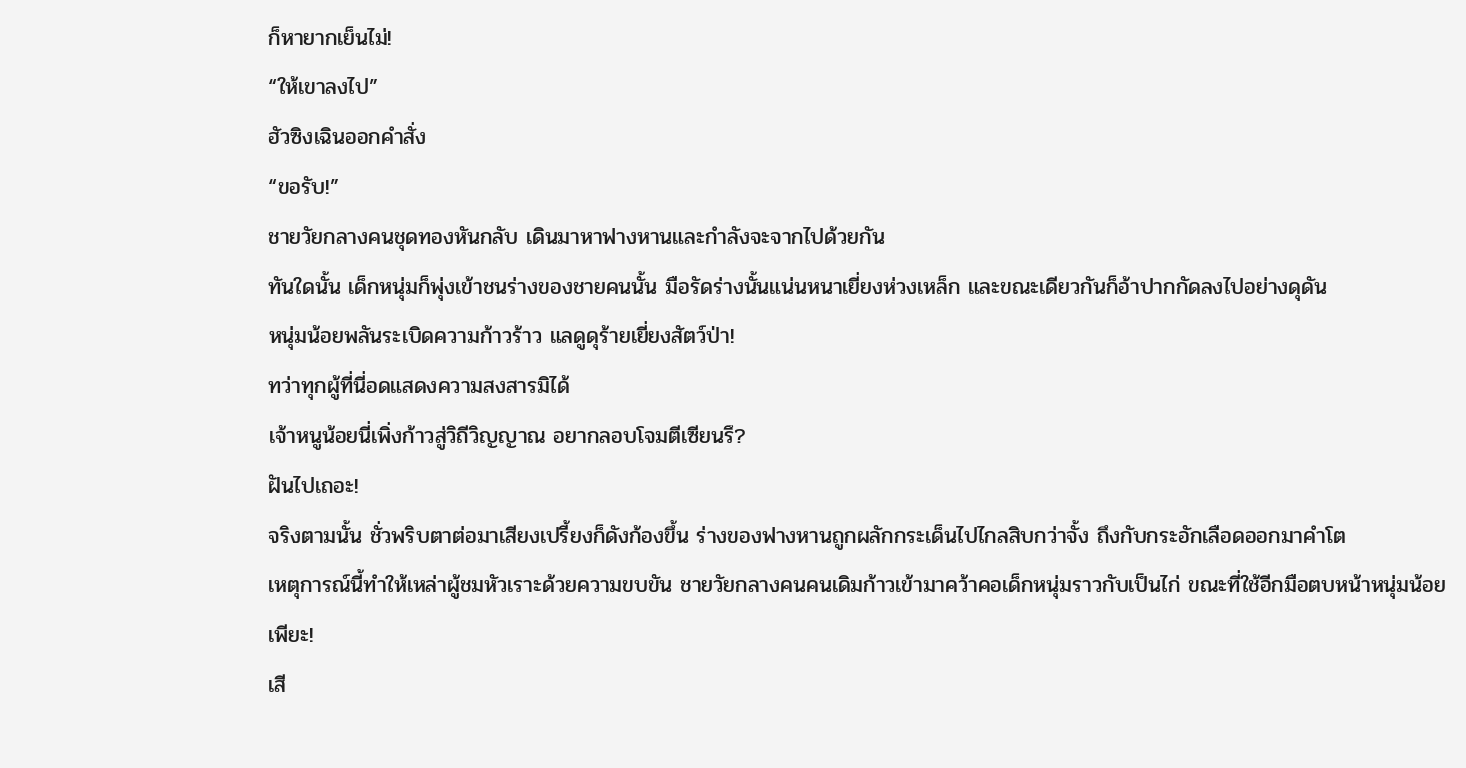ก็หายากเย็นไม่!
“ให้เขาลงไป”
ฮัวซิงเฉินออกคำสั่ง
“ขอรับ!”
ชายวัยกลางคนชุดทองหันกลับ เดินมาหาฟางหานและกำลังจะจากไปด้วยกัน
ทันใดนั้น เด็กหนุ่มก็พุ่งเข้าชนร่างของชายคนนั้น มือรัดร่างนั้นแน่นหนาเยี่ยงห่วงเหล็ก และขณะเดียวกันก็อ้าปากกัดลงไปอย่างดุดัน
หนุ่มน้อยพลันระเบิดความก้าวร้าว แลดูดุร้ายเยี่ยงสัตว์ป่า!
ทว่าทุกผู้ที่นี่อดแสดงความสงสารมิได้
เจ้าหนูน้อยนี่เพิ่งก้าวสู่วิถีวิญญาณ อยากลอบโจมตีเซียนรึ?
ฝันไปเถอะ!
จริงตามนั้น ชั่วพริบตาต่อมาเสียงเปรี้ยงก็ดังก้องขึ้น ร่างของฟางหานถูกผลักกระเด็นไปไกลสิบกว่าจั้ง ถึงกับกระอักเลือดออกมาคำโต
เหตุการณ์นี้ทำให้เหล่าผู้ชมหัวเราะด้วยความขบขัน ชายวัยกลางคนคนเดิมก้าวเข้ามาคว้าคอเด็กหนุ่มราวกับเป็นไก่ ขณะที่ใช้อีกมือตบหน้าหนุ่มน้อย
เพียะ!
เสี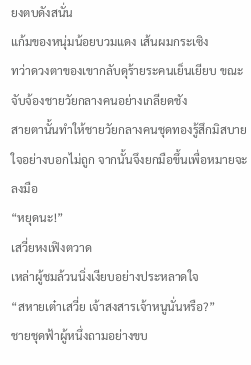ยงตบดังสนั่น
แก้มของหนุ่มน้อยบวมแดง เส้นผมกระเซิง
ทว่าดวงตาของเขากลับดุร้ายระคนเย็นเยียบ ขณะจับจ้องชายวัยกลางคนอย่างเกลียดชัง
สายตานั้นทำให้ชายวัยกลางคนชุดทองรู้สึกมิสบายใจอย่างบอกไม่ถูก จากนั้นจึงยกมือขึ้นเพื่อหมายจะลงมือ
“หยุดนะ!”
เสวี่ยหงเฟิงตวาด
เหล่าผู้ชมล้วนนิ่งเงียบอย่างประหลาดใจ
“สหายเต๋าเสวี่ย เจ้าสงสารเจ้าหนูนั่นหรือ?”
ชายชุดฟ้าผู้หนึ่งถามอย่างขบ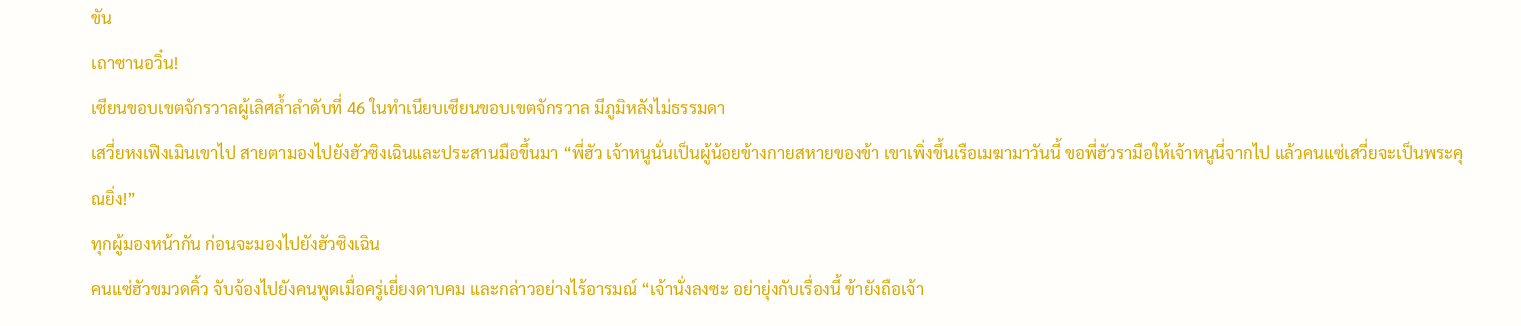ขัน
เถาซานอวิ๋น!
เซียนขอบเขตจักรวาลผู้เลิศล้ำลำดับที่ 46 ในทำเนียบเซียนขอบเขตจักรวาล มีภูมิหลังไม่ธรรมดา
เสวี่ยหงเฟิงเมินเขาไป สายตามองไปยังฮัวซิงเฉินและประสานมือขึ้นมา “พี่ฮัว เจ้าหนูนั่นเป็นผู้น้อยข้างกายสหายของข้า เขาเพิ่งขึ้นเรือเมฆามาวันนี้ ขอพี่ฮัวรามือให้เจ้าหนูนี่จากไป แล้วคนแซ่เสวี่ยจะเป็นพระคุณยิ่ง!”
ทุกผู้มองหน้ากัน ก่อนจะมองไปยังฮัวซิงเฉิน
คนแซ่ฮัวขมวดคิ้ว จับจ้องไปยังคนพูดเมื่อครู่เยี่ยงดาบคม และกล่าวอย่างไร้อารมณ์ “เจ้านั่งลงซะ อย่ายุ่งกับเรื่องนี้ ข้ายังถือเจ้า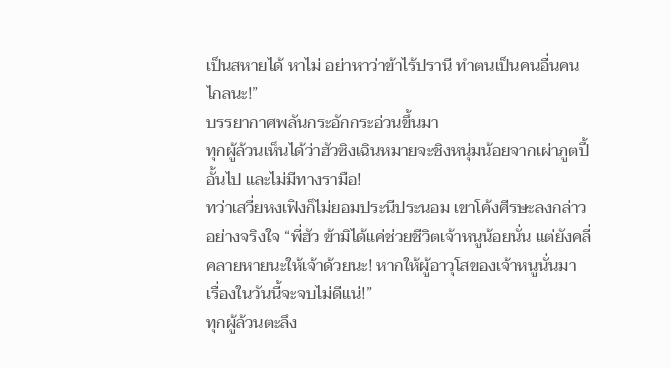เป็นสหายได้ หาไม่ อย่าหาว่าข้าไร้ปรานี ทำตนเป็นคนอื่นคนไกลนะ!”
บรรยากาศพลันกระอักกระอ่วนขึ้นมา
ทุกผู้ล้วนเห็นได้ว่าฮัวซิงเฉินหมายจะชิงหนุ่มน้อยจากเผ่าภูตปี้อั้นไป และไม่มีทางรามือ!
ทว่าเสวี่ยหงเฟิงก็ไม่ยอมประนีประนอม เขาโค้งศีรษะลงกล่าวอย่างจริงใจ “พี่ฮัว ข้ามิได้แค่ช่วยชีวิตเจ้าหนูน้อยนั่น แต่ยังคลี่คลายหายนะให้เจ้าด้วยนะ! หากให้ผู้อาวุโสของเจ้าหนูนั่นมา เรื่องในวันนี้จะจบไม่ดีแน่!”
ทุกผู้ล้วนตะลึง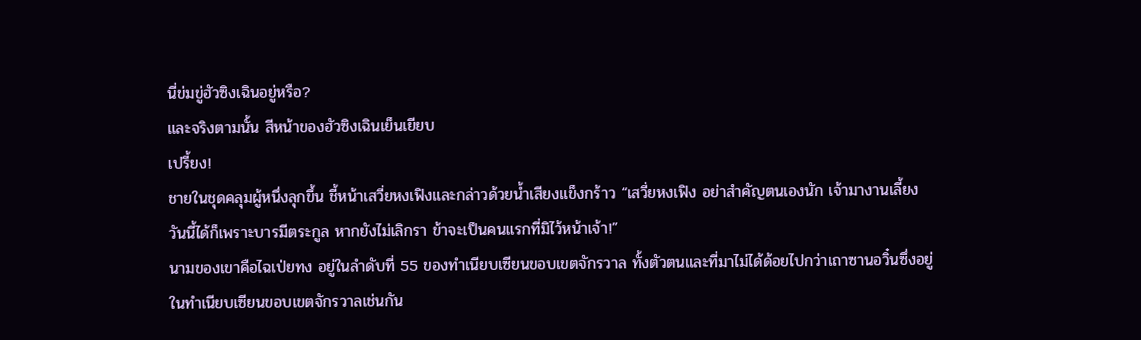นี่ข่มขู่ฮัวซิงเฉินอยู่หรือ?
และจริงตามนั้น สีหน้าของฮัวซิงเฉินเย็นเยียบ
เปรี้ยง!
ชายในชุดคลุมผู้หนึ่งลุกขึ้น ชี้หน้าเสวี่ยหงเฟิงและกล่าวด้วยน้ำเสียงแข็งกร้าว “เสวี่ยหงเฟิง อย่าสำคัญตนเองนัก เจ้ามางานเลี้ยงวันนี้ได้ก็เพราะบารมีตระกูล หากยังไม่เลิกรา ข้าจะเป็นคนแรกที่มิไว้หน้าเจ้า!”
นามของเขาคือไฉเป่ยทง อยู่ในลำดับที่ 55 ของทำเนียบเซียนขอบเขตจักรวาล ทั้งตัวตนและที่มาไม่ได้ด้อยไปกว่าเถาซานอวิ๋นซึ่งอยู่ในทำเนียบเซียนขอบเขตจักรวาลเช่นกัน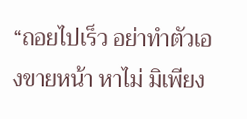“ถอยไปเร็ว อย่าทำตัวเองขายหน้า หาไม่ มิเพียง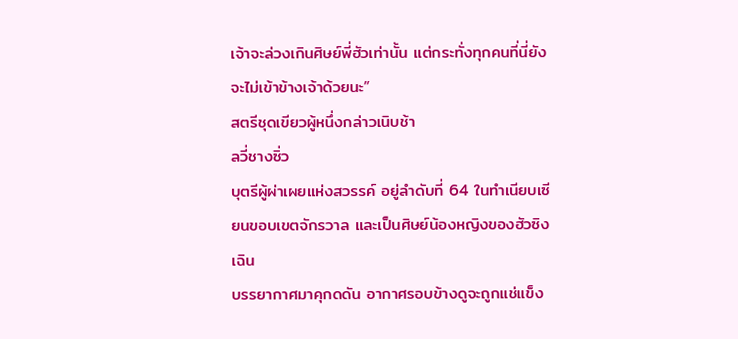เจ้าจะล่วงเกินศิษย์พี่ฮัวเท่านั้น แต่กระทั่งทุกคนที่นี่ยังจะไม่เข้าข้างเจ้าด้วยนะ”
สตรีชุดเขียวผู้หนึ่งกล่าวเนิบช้า
ลวี่ชางซิ่ว
บุตรีผู้ผ่าเผยแห่งสวรรค์ อยู่ลำดับที่ 64 ในทำเนียบเซียนขอบเขตจักรวาล และเป็นศิษย์น้องหญิงของฮัวซิงเฉิน
บรรยากาศมาคุกดดัน อากาศรอบข้างดูจะถูกแช่แข็ง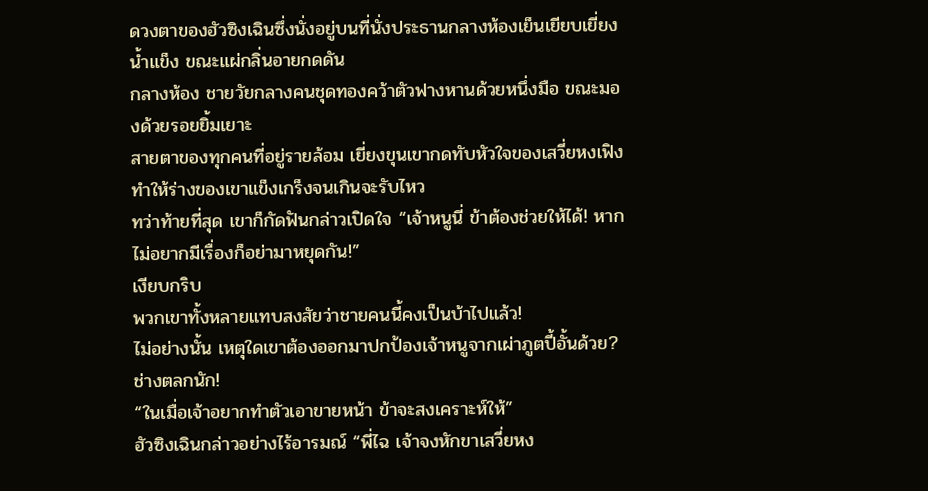ดวงตาของฮัวซิงเฉินซึ่งนั่งอยู่บนที่นั่งประธานกลางห้องเย็นเยียบเยี่ยงน้ำแข็ง ขณะแผ่กลิ่นอายกดดัน
กลางห้อง ชายวัยกลางคนชุดทองคว้าตัวฟางหานด้วยหนึ่งมือ ขณะมองด้วยรอยยิ้มเยาะ
สายตาของทุกคนที่อยู่รายล้อม เยี่ยงขุนเขากดทับหัวใจของเสวี่ยหงเฟิง ทำให้ร่างของเขาแข็งเกร็งจนเกินจะรับไหว
ทว่าท้ายที่สุด เขาก็กัดฟันกล่าวเปิดใจ “เจ้าหนูนี่ ข้าต้องช่วยให้ได้! หากไม่อยากมีเรื่องก็อย่ามาหยุดกัน!”
เงียบกริบ
พวกเขาทั้งหลายแทบสงสัยว่าชายคนนี้คงเป็นบ้าไปแล้ว!
ไม่อย่างนั้น เหตุใดเขาต้องออกมาปกป้องเจ้าหนูจากเผ่าภูตปี้อั้นด้วย?
ช่างตลกนัก!
“ในเมื่อเจ้าอยากทำตัวเอาขายหน้า ข้าจะสงเคราะห์ให้”
ฮัวซิงเฉินกล่าวอย่างไร้อารมณ์ “พี่ไฉ เจ้าจงหักขาเสวี่ยหง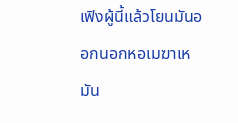เฟิงผู้นี้แล้วโยนมันออกนอกหอเมฆาเหมัน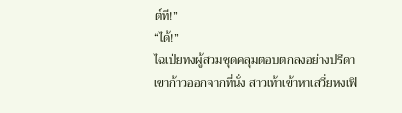ต์ที!”
“ได้!”
ไฉเป่ยทงผู้สวมชุดคลุมตอบตกลงอย่างปรีดา
เขาก้าวออกจากที่นั่ง สาวเท้าเข้าหาเสวี่ยหงเฟิ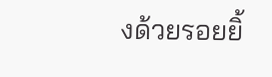งด้วยรอยยิ้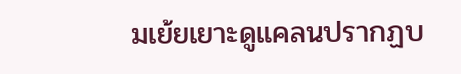มเย้ยเยาะดูแคลนปรากฏบ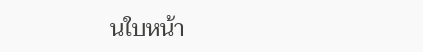นใบหน้า